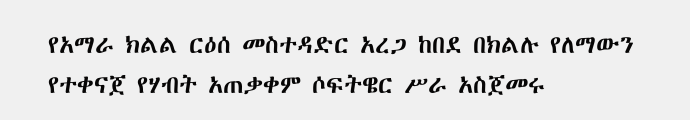የአማራ ክልል ርዕሰ መስተዳድር አረጋ ከበደ በክልሉ የለማውን የተቀናጀ የሃብት አጠቃቀም ሶፍትዌር ሥራ አስጀመሩ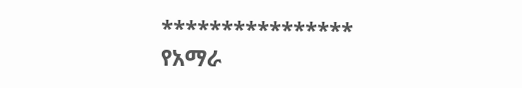****************
የአማራ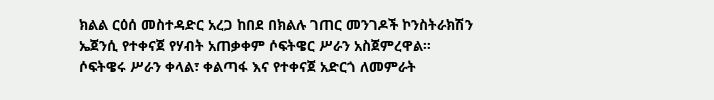ክልል ርዕሰ መስተዳድር አረጋ ከበደ በክልሉ ገጠር መንገዶች ኮንስትራክሽን ኤጀንሲ የተቀናጀ የሃብት አጠቃቀም ሶፍትዌር ሥራን አስጀምረዋል።
ሶፍትዌሩ ሥራን ቀላል፣ ቀልጣፋ እና የተቀናጀ አድርጎ ለመምራት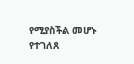የሚያስችል መሆኑ የተገለጸ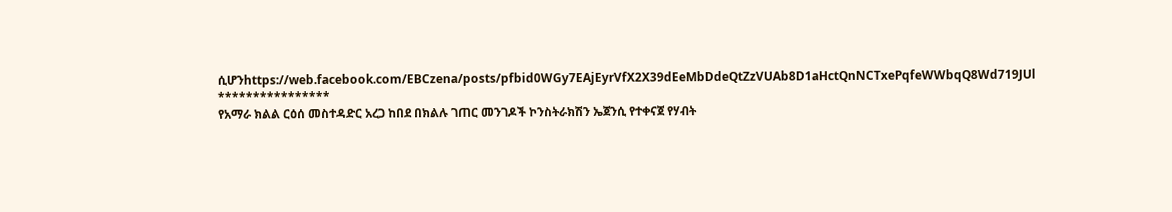ሲሆንhttps://web.facebook.com/EBCzena/posts/pfbid0WGy7EAjEyrVfX2X39dEeMbDdeQtZzVUAb8D1aHctQnNCTxePqfeWWbqQ8Wd719JUl
****************
የአማራ ክልል ርዕሰ መስተዳድር አረጋ ከበደ በክልሉ ገጠር መንገዶች ኮንስትራክሽን ኤጀንሲ የተቀናጀ የሃብት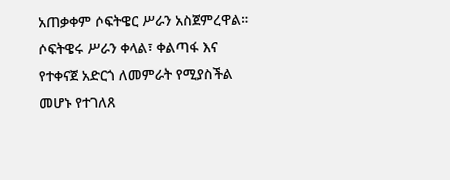አጠቃቀም ሶፍትዌር ሥራን አስጀምረዋል።
ሶፍትዌሩ ሥራን ቀላል፣ ቀልጣፋ እና የተቀናጀ አድርጎ ለመምራት የሚያስችል መሆኑ የተገለጸ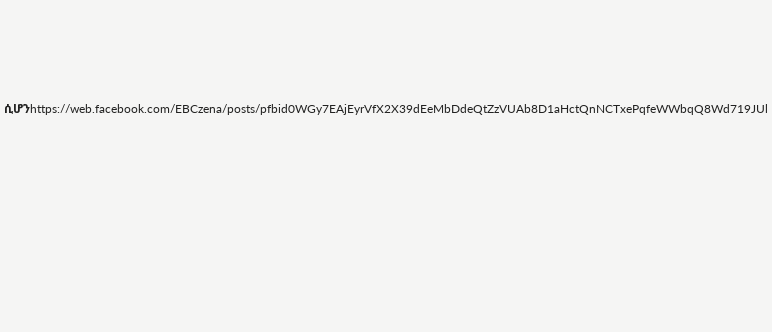ሲሆንhttps://web.facebook.com/EBCzena/posts/pfbid0WGy7EAjEyrVfX2X39dEeMbDdeQtZzVUAb8D1aHctQnNCTxePqfeWWbqQ8Wd719JUl